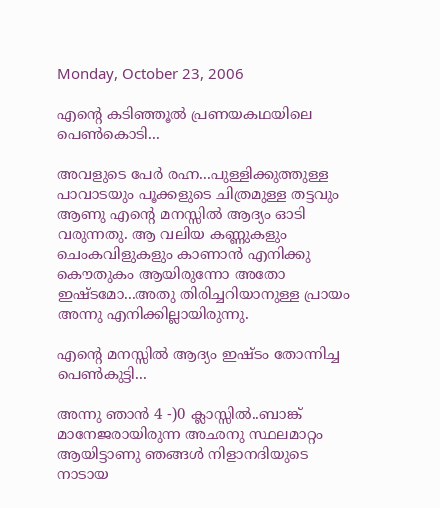Monday, October 23, 2006

എന്റെ കടിഞ്ഞൂല്‍ പ്രണയകഥയിലെ പെണ്‍കൊടി...

അവളുടെ പേര്‍ രഹ്ന...പുള്ളിക്കുത്തുള്ള പാവാടയും പൂക്കളുടെ ചിത്രമുള്ള തട്ടവും ആണു എന്റെ മനസ്സില്‍ ആദ്യം ഓടി വരുന്നതു. ആ വലിയ കണ്ണുകളും ചെംകവിളുകളും കാണാന്‍ എനിക്കു കൌതുകം ആയിരുന്നോ അതോ ഇഷ്ടമോ...അതു തിരിച്ചറിയാനുള്ള പ്രായം അന്നു എനിക്കില്ലായിരുന്നു.

എന്റെ മനസ്സില്‍ ആദ്യം ഇഷ്ടം തോന്നിച്ച പെണ്‍കുട്ടി...

അന്നു ഞാന്‍ 4 -)0 ക്ലാസ്സില്‍..ബാങ്ക്‌ മാനേജരായിരുന്ന അഛനു സ്ഥലമാറ്റം ആയിട്ടാണു ഞങ്ങള്‍ നിളാനദിയുടെ നാടായ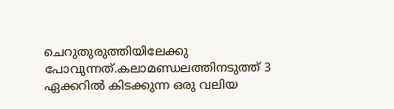ചെറുതുരുത്തിയിലേക്കു പോവുന്നത്‌.കലാമണ്ഡലത്തിനടുത്ത്‌ 3 ഏക്കറില്‍ കിടക്കുന്ന ഒരു വലിയ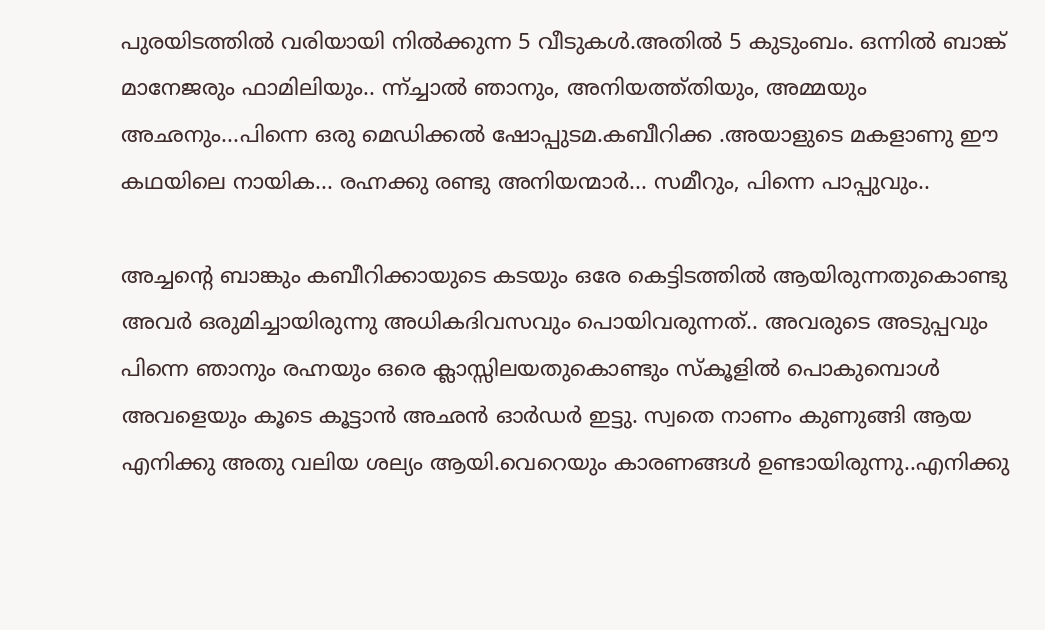പുരയിടത്തില്‍ വരിയായി നില്‍ക്കുന്ന 5 വീടുകള്‍.അതില്‍ 5 കുടുംബം. ഒന്നില്‍ ബാങ്ക്‌ മാനേജരും ഫാമിലിയും.. ന്ന്ച്ചാല്‍ ഞാനും, അനിയത്ത്തിയും, അമ്മയും അഛനും...പിന്നെ ഒരു മെഡിക്കല്‍ ഷോപ്പുടമ.കബീറിക്ക .അയാളുടെ മകളാണു ഈ കഥയിലെ നായിക... രഹ്നക്കു രണ്ടു അനിയന്മാര്‍... സമീറും, പിന്നെ പാപ്പുവും..

അച്ചന്റെ ബാങ്കും കബീറിക്കായുടെ കടയും ഒരേ കെട്ടിടത്തില്‍ ആയിരുന്നതുകൊണ്ടു അവര്‍ ഒരുമിച്ചായിരുന്നു അധികദിവസവും പൊയിവരുന്നത്‌.. അവരുടെ അടുപ്പവും പിന്നെ ഞാനും രഹ്നയും ഒരെ ക്ലാസ്സിലയതുകൊണ്ടും സ്കൂളില്‍ പൊകുമ്പൊള്‍ അവളെയും കൂടെ കൂട്ടാന്‍ അഛന്‍ ഓര്‍ഡര്‍ ഇട്ടു. സ്വതെ നാണം കുണുങ്ങി ആയ എനിക്കു അതു വലിയ ശല്യം ആയി.വെറെയും കാരണങ്ങള്‍ ഉണ്ടായിരുന്നു..എനിക്കു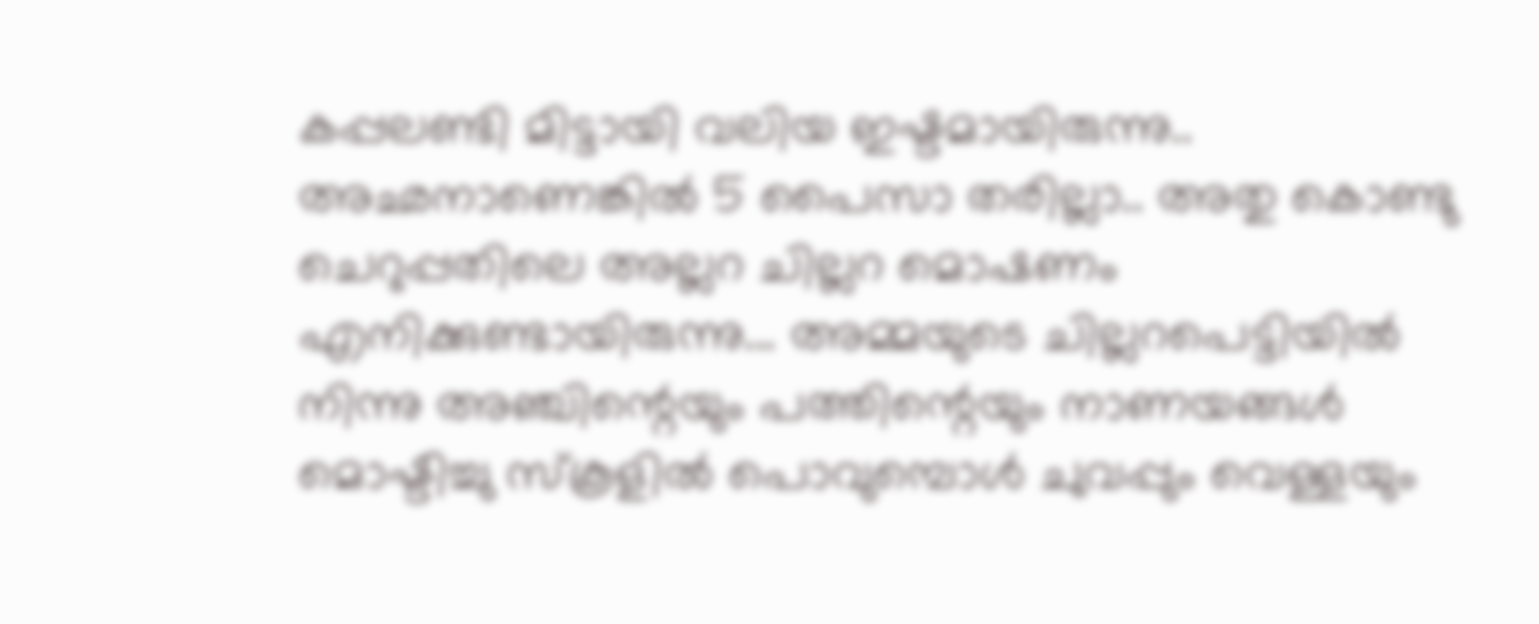കപ്പലണ്ടി മിട്ടായി വലിയ ഇഷ്ടമായിരുന്നു.. അഛനാണെങ്കില്‍ 5 പൈസാ തരില്ലാ.. അതു കൊണ്ടു ചെറുപ്പതിലെ അല്ലറ ചില്ലറ മൊഷണം എനിക്കുണ്ടായിരുന്നു... അമ്മയുടെ ചില്ലറപെട്ടിയില്‍ നിന്നു അഞ്ചിന്റെയും പത്തിന്റെയും നാണയങ്ങള്‍ മൊഷ്ടിച്ചു സ്കൂളില്‍ പൊവുമ്പൊള്‍ ചുവപ്പും വെള്ളയും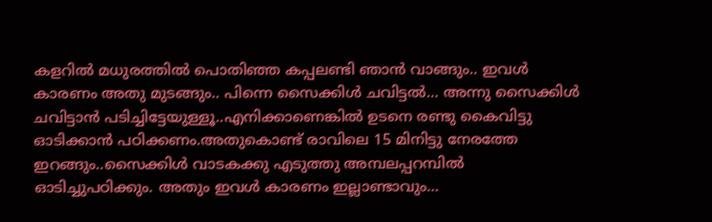കളറില്‍ മധുരത്തില്‍ പൊതിഞ്ഞ കപ്പലണ്ടി ഞാന്‍ വാങ്ങും.. ഇവള്‍ കാരണം അതു മുടങ്ങും.. പിന്നെ സൈക്കിള്‍ ചവിട്ടല്‍... അന്നു സൈക്കിള്‍ ചവിട്ടാന്‍ പടിച്ചിട്ടേയുള്ളൂ..എനിക്കാണെങ്കില്‍ ഉടനെ രണ്ടു കൈവിട്ടു ഓടിക്കാന്‍ പഠിക്കണം.അതുകൊണ്ട്‌ രാവിലെ 15 മിനിട്ടു നേരത്തേ ഇറങ്ങും..സൈക്കിള്‍ വാടകക്കു എടുത്തു അമ്പലപ്പറമ്പില്‍ ഓടിച്ചുപഠിക്കും. അതും ഇവള്‍ കാരണം ഇല്ലാണ്ടാവും...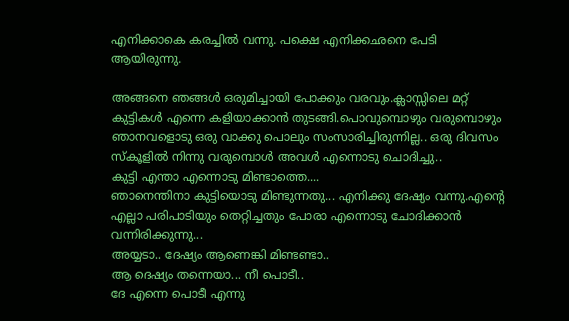എനിക്കാകെ കരച്ചില്‍ വന്നു. പക്ഷെ എനിക്കഛനെ പേടി ആയിരുന്നു.

അങ്ങനെ ഞങ്ങള്‍ ഒരുമിച്ചായി പോക്കും വരവും.ക്ലാസ്സിലെ മറ്റ്‌ കുട്ടികള്‍ എന്നെ കളിയാക്കാന്‍ തുടങ്ങി.പൊവുമ്പൊഴും വരുമ്പൊഴും ഞാനവളൊടു ഒരു വാക്കു പൊലും സംസാരിച്ചിരുന്നില്ല.. ഒരു ദിവസം സ്കൂളില്‍ നിന്നു വരുമ്പൊള്‍ അവള്‍ എന്നൊടു ചൊദിച്ചു..
കുട്ടി എന്താ എന്നൊടു മിണ്ടാത്തെ....
ഞാനെന്തിനാ കുട്ടിയൊടു മിണ്ടുന്നതു... എനിക്കു ദേഷ്യം വന്നു.എന്റെ എല്ലാ പരിപാടിയും തെറ്റിച്ചതും പോരാ എന്നൊടു ചോദിക്കാന്‍ വന്നിരിക്കുന്നു...
അയ്യടാ.. ദേഷ്യം ആണെങ്കി മിണ്ടണ്ടാ..
ആ ദെഷ്യം തന്നെയാ... നീ പൊടീ..
ദേ എന്നെ പൊടീ എന്നു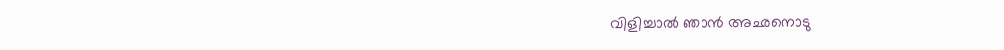വിളിച്ചാല്‍ ഞാന്‍ അഛനൊടു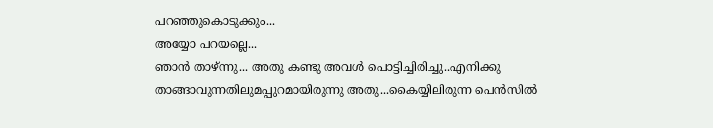പറഞ്ഞുകൊടുക്കും...
അയ്യോ പറയല്ലെ...
ഞാന്‍ താഴ്ന്നു... അതു കണ്ടു അവള്‍ പൊട്ടിച്ചിരിച്ചു..എനിക്കു താങ്ങാവുന്നതിലുമപ്പുറമായിരുന്നു അതു...കൈയ്യിലിരുന്ന പെന്‍സില്‍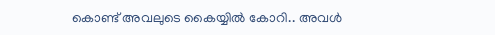കൊണ്ട്‌ അവലുടെ കൈയ്യില്‍ കോറി.. അവള്‍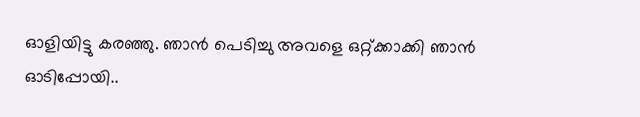ഓളിയിട്ടു കരഞ്ഞു. ഞാന്‍ പെടിച്ചു അവളെ ഒറ്റ്ക്കാക്കി ഞാന്‍ ഓടിപ്പോയി..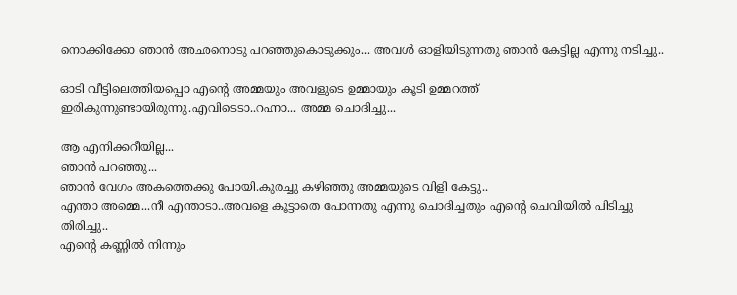നൊക്കിക്കോ ഞാന്‍ അഛനൊടു പറഞ്ഞുകൊടുക്കും... അവള്‍ ഓളിയിടുന്നതു ഞാന്‍ കേട്ടില്ല എന്നു നടിച്ചു..

ഓടി വീട്ടിലെത്തിയപ്പൊ എന്റെ അമ്മയും അവളുടെ ഉമ്മായും കൂടി ഉമ്മറത്ത്‌ ഇരികുന്നുണ്ടായിരുന്നു.എവിടെടാ..റഹ്നാ... അമ്മ ചൊദിച്ചു...

ആ എനിക്കറീയില്ല...
ഞാന്‍ പറഞ്ഞു...
ഞാന്‍ വേഗം അകത്തെക്കു പോയി.കുരച്ചു കഴിഞ്ഞു അമ്മയുടെ വിളി കേട്ടു..
എന്താ അമ്മെ...നീ എന്താടാ..അവളെ കൂട്ടാതെ പോന്നതു എന്നു ചൊദിച്ചതും എന്റെ ചെവിയില്‍ പിടിച്ചു തിരിച്ചു..
എന്റെ കണ്ണില്‍ നിന്നും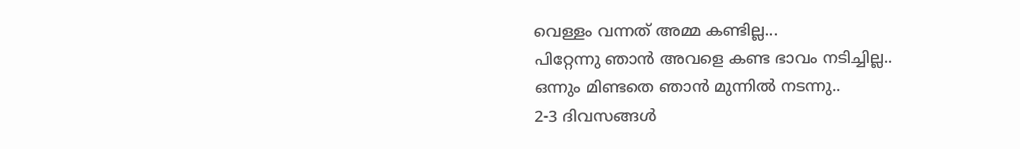വെള്ളം വന്നത്‌ അമ്മ കണ്ടില്ല...
പിറ്റേന്നു ഞാന്‍ അവളെ കണ്ട ഭാവം നടിച്ചില്ല..
ഒന്നും മിണ്ടതെ ഞാന്‍ മുന്നില്‍ നടന്നു..
2-3 ദിവസങ്ങള്‍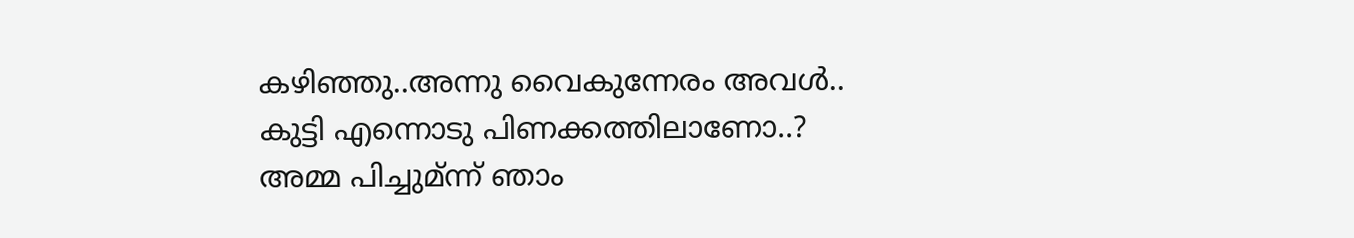കഴിഞ്ഞു..അന്നു വൈകുന്നേരം അവള്‍..
കുട്ടി എന്നൊടു പിണക്കത്തിലാണോ..?
അമ്മ പിച്ചുമ്ന്ന് ഞാം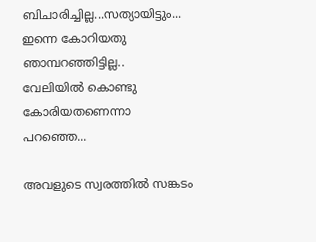ബിചാരിച്ചില്ല...സത്യായിട്ടും... ഇന്നെ കോറിയതു ഞാമ്പറഞ്ഞിട്ടില്ല..
വേലിയില്‍ കൊണ്ടു കോരിയതണെന്നാ പറഞ്ഞെ...

അവളുടെ സ്വരത്തില്‍ സങ്കടം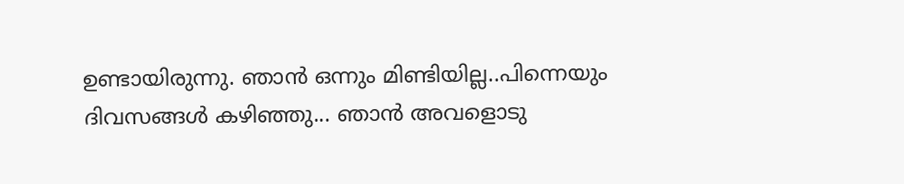ഉണ്ടായിരുന്നു. ഞാന്‍ ഒന്നും മിണ്ടിയില്ല..പിന്നെയും ദിവസങ്ങള്‍ കഴിഞ്ഞു... ഞാന്‍ അവളൊടു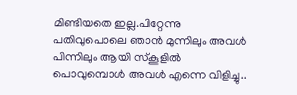മിണ്ടിയതെ ഇല്ല.പിറ്റേന്നു പതിവുപൊലെ ഞാന്‍ മുന്നിലും അവള്‍ പിന്നിലും ആയി സ്കൂളില്‍ പൊവുമ്പൊള്‍ അവള്‍ എന്നെ വിളിച്ചു..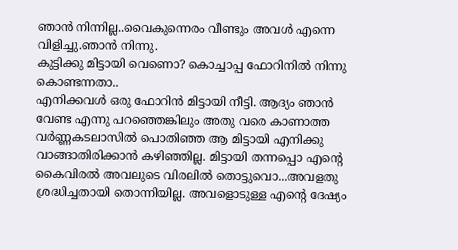ഞാന്‍ നിന്നില്ല..വൈകുന്നെരം വീണ്ടും അവള്‍ എന്നെ വിളിച്ചു.ഞാന്‍ നിന്നു.
കുട്ടിക്കു മിട്ടായി വെണൊ? കൊച്ചാപ്പ ഫോറിനില്‍ നിന്നു കൊണ്ടന്നതാ..
എനിക്കവള്‍ ഒരു ഫോറിന്‍ മിട്ടായി നീട്ടി. ആദ്യം ഞാന്‍ വേണ്ട എന്നു പറഞ്ഞെങ്കിലും അതു വരെ കാണാത്ത വര്‍ണ്ണകടലാസില്‍ പൊതിഞ്ഞ ആ മിട്ടായി എനിക്കു വാങ്ങാതിരിക്കാന്‍ കഴിഞ്ഞില്ല. മിട്ടായി തന്നപ്പൊ എന്റെ കൈവിരല്‍ അവലുടെ വിരലില്‍ തൊട്ടുവൊ...അവളതു ശ്രദ്ധിച്ചതായി തൊന്നിയില്ല. അവളൊടുള്ള എന്റെ ദേഷ്യം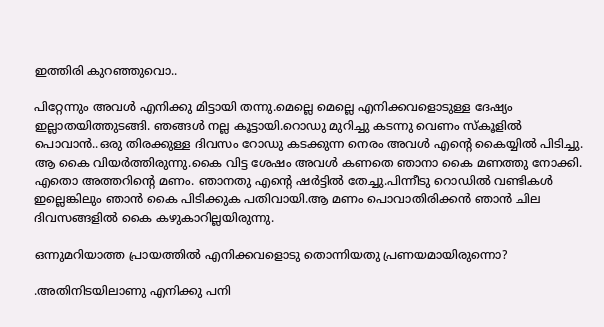ഇത്തിരി കുറഞ്ഞുവൊ..

പിറ്റേന്നും അവള്‍ എനിക്കു മിട്ടായി തന്നു.മെല്ലെ മെല്ലെ എനിക്കവളൊടുള്ള ദേഷ്യം ഇല്ലാതയിത്തുടങ്ങി. ഞങ്ങള്‍ നല്ല കൂട്ടായി.റൊഡു മുറിച്ചു കടന്നു വെണം സ്കൂളില്‍ പൊവാന്‍..ഒരു തിരക്കുള്ള ദിവസം റോഡു കടക്കുന്ന നെരം അവള്‍ എന്റെ കൈയ്യില്‍ പിടിച്ചു. ആ കൈ വിയര്‍ത്തിരുന്നു.കൈ വിട്ട ശേഷം അവള്‍ കണതെ ഞാനാ കൈ മണത്തു നോക്കി. എതൊ അത്തറിന്റെ മണം. ഞാനതു എന്റെ ഷര്‍ട്ടില്‍ തേച്ചു.പിന്നീടു റൊഡില്‍ വണ്ടികള്‍ ഇല്ലെങ്കിലും ഞാന്‍ കൈ പിടിക്കുക പതിവായി.ആ മണം പൊവാതിരിക്കന്‍ ഞാന്‍ ചില ദിവസങ്ങളില്‍ കൈ കഴുകാറില്ലയിരുന്നു.

ഒന്നുമറിയാത്ത പ്രായത്തില്‍ എനിക്കവളൊടു തൊന്നിയതു പ്രണയമായിരുന്നൊ?

.അതിനിടയിലാണു എനിക്കു പനി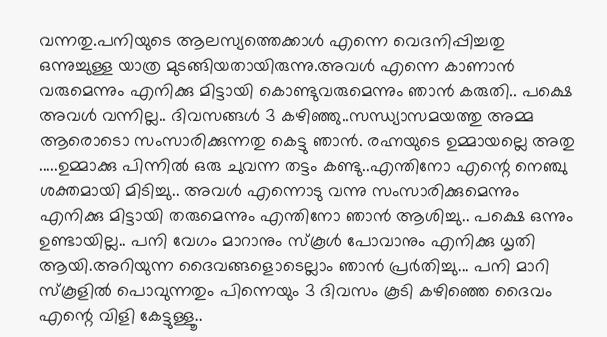വന്നതു.പനിയുടെ ആലസ്യത്തെക്കാള്‍ എന്നെ വെദനിപ്പിച്ചതു ഒന്നുച്ചുള്ള യാത്ര മുടങ്ങിയതായിരുന്നു.അവള്‍ എന്നെ കാണാന്‍ വരുമെന്നും എനിക്കു മിട്ടായി കൊണ്ടുവരുമെന്നും ഞാന്‍ കരുതി.. പക്ഷെ അവള്‍ വന്നില്ല.. ദിവസങ്ങള്‍ 3 കഴിഞ്ഞു..സന്ധ്യാസമയത്തു അമ്മ ആരൊടൊ സംസാരിക്കുന്നതു കെട്ടു ഞാന്‍. രഹ്നയുടെ ഉമ്മായല്ലെ അതു .....ഉമ്മാക്കു പിന്നില്‍ ഒരു ചുവന്ന തട്ടം കണ്ടു..എന്തിനോ എന്റെ നെഞ്ചു ശക്തമായി മിടിച്ചു.. അവള്‍ എന്നൊടു വന്നു സംസാരിക്കുമെന്നും എനിക്കു മിട്ടായി തരുമെന്നും എന്തിനോ ഞാന്‍ ആശിച്ചു.. പക്ഷെ ഒന്നും ഉണ്ടായില്ല.. പനി വേഗം മാറാനും സ്കൂള്‍ പോവാനും എനിക്കു ധൃതി ആയി.അറിയുന്ന ദൈവങ്ങളൊടെല്ലാം ഞാന്‍ പ്രര്‍തിച്ചു... പനി മാറി സ്കൂളില്‍ പൊവുന്നതും പിന്നെയും 3 ദിവസം കൂടി കഴിഞ്ഞെ ദൈവം എന്റെ വിളി കേട്ടുള്ളൂ..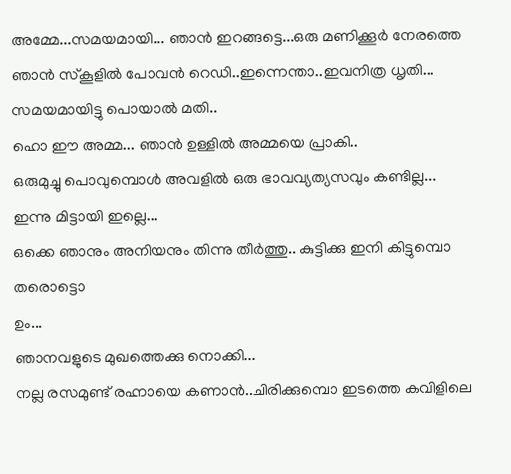അമ്മേ...സമയമായി... ഞാന്‍ ഇറങ്ങട്ടെ...ഒരു മണിക്കൂര്‍ നേരത്തെ ഞാന്‍ സ്കൂളില്‍ പോവന്‍ റെഡി..ഇന്നെന്താ..ഇവനിത്ര ധൃതി... സമയമായിട്ടു പൊയാല്‍ മതി..
ഹൊ ഈ അമ്മ... ഞാന്‍ ഉള്ളില്‍ അമ്മയെ പ്രാകി..
ഒരുമുച്ചു പൊവുമ്പൊള്‍ അവളില്‍ ഒരു ഭാവവ്യത്യസവും കണ്ടില്ല...
ഇന്നു മിട്ടായി ഇല്ലെ...
ഒക്കെ ഞാനും അനിയനും തിന്നു തീര്‍ത്തു.. കുട്ടിക്കു ഇനി കിട്ടുമ്പൊ തരൊട്ടൊ
ഉം...
ഞാനവളുടെ മുഖത്തെക്കു നൊക്കി...
നല്ല രസമുണ്ട്‌ രഹ്നായെ കണാന്‍..ചിരിക്കുമ്പൊ ഇടത്തെ കവിളിലെ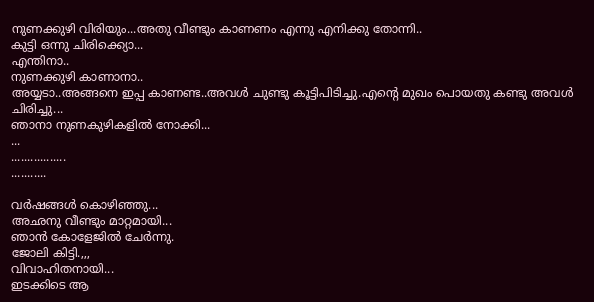നുണക്കുഴി വിരിയും...അതു വീണ്ടും കാണണം എന്നു എനിക്കു തോന്നി..
കുട്ടി ഒന്നു ചിരിക്ക്യൊ...
എന്തിനാ..
നുണക്കുഴി കാണാനാ..
അയ്യടാ..അങ്ങനെ ഇപ്പ കാണണ്ട..അവള്‍ ചുണ്ടു കൂട്ടിപിടിച്ചു.എന്റെ മുഖം പൊയതു കണ്ടു അവള്‍ ചിരിച്ചു...
ഞാനാ നുണകുഴികളില്‍ നോക്കി...
...
.................
...........

വര്‍ഷങ്ങള്‍ കൊഴിഞ്ഞു...
അഛനു വീണ്ടും മാറ്റമായി...
ഞാന്‍ കോളേജില്‍ ചേര്‍ന്നു.
ജോലി കിട്ടി.,,,
വിവാഹിതനായി...
ഇടക്കിടെ ആ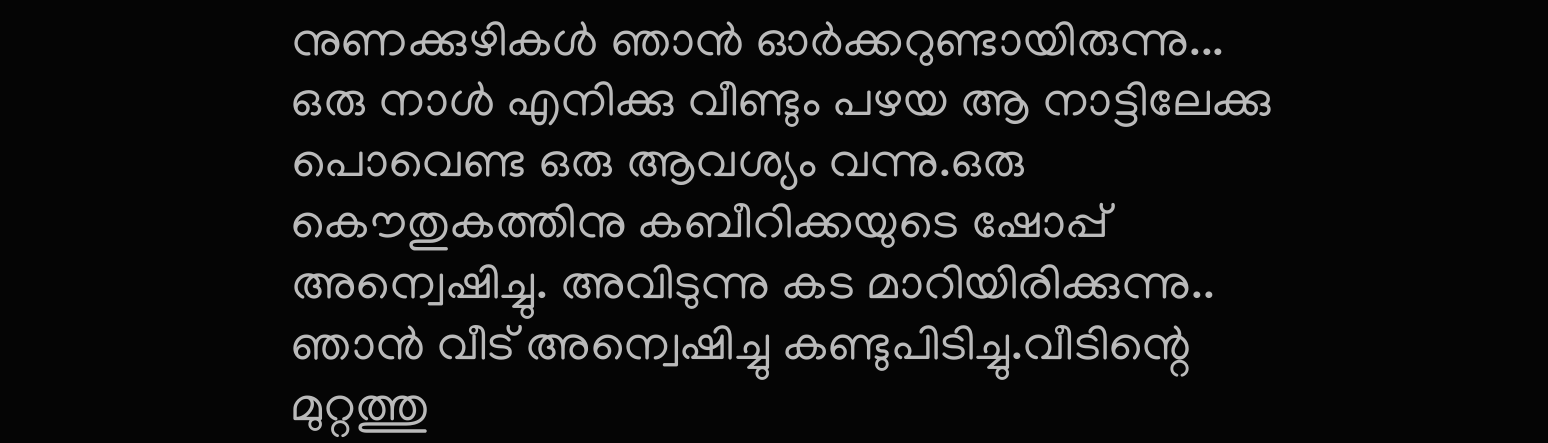നുണക്കുഴികള്‍ ഞാന്‍ ഓര്‍ക്കറുണ്ടായിരുന്നു...
ഒരു നാള്‍ എനിക്കു വീണ്ടും പഴയ ആ നാട്ടിലേക്കു പൊവെണ്ട ഒരു ആവശ്യം വന്നു.ഒരു കൌതുകത്തിനു കബീറിക്കയുടെ ഷോപ്പ്‌ അന്വെഷിച്ചു. അവിടുന്നു കട മാറിയിരിക്കുന്നു.. ഞാന്‍ വീട്‌ അന്വെഷിച്ചു കണ്ടുപിടിച്ചു.വീടിന്റെ മുറ്റത്തു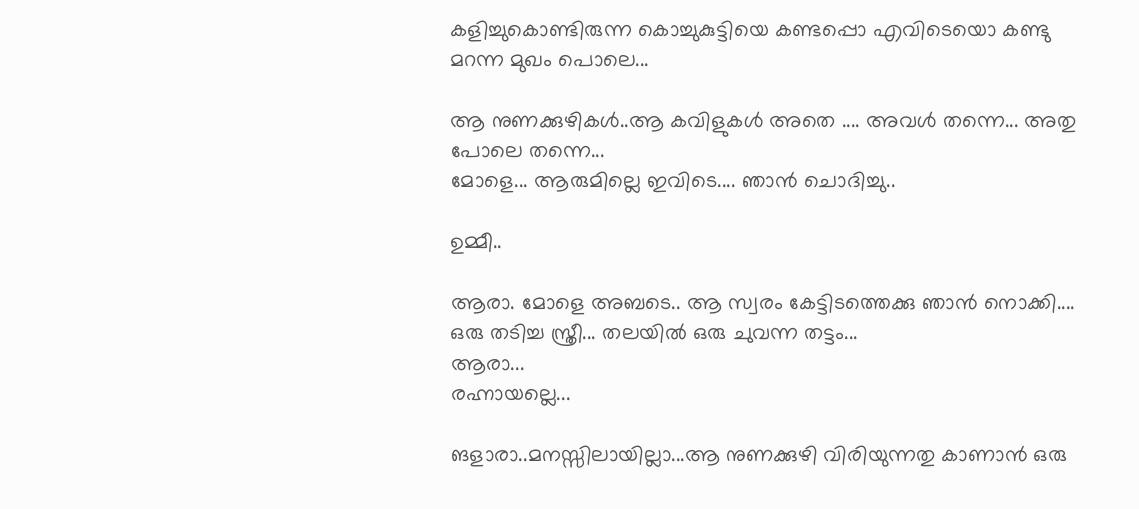കളിച്ചുകൊണ്ടിരുന്ന കൊച്ചുകുട്ടിയെ കണ്ടപ്പൊ എവിടെയൊ കണ്ടു മറന്ന മുഖം പൊലെ...

ആ നുണക്കുഴികള്‍..ആ കവിളുകള്‍ അതെ .... അവള്‍ തന്നെ... അതു പോലെ തന്നെ...
മോളെ... ആരുമില്ലെ ഇവിടെ.... ഞാന്‍ ചൊദിച്ചു..

ഉമ്മീ..

ആരാ. മോളെ അബടെ.. ആ സ്വരം കേട്ടിടത്തെക്കു ഞാന്‍ നൊക്കി....
ഒരു തടിച്ച സ്ത്രീ... തലയില്‍ ഒരു ചുവന്ന തട്ടം...
ആരാ...
രഹ്നായല്ലെ...

ങളാരാ..മനസ്സിലായില്ലാ...ആ നുണക്കുഴി വിരിയുന്നതു കാണാന്‍ ഒരു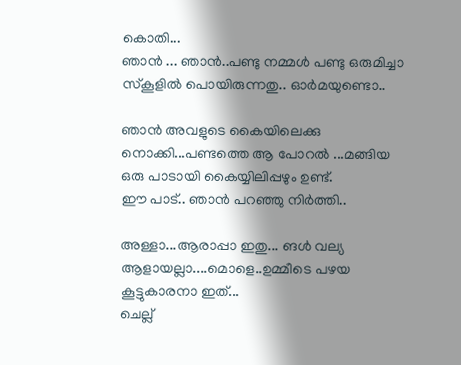കൊതി...
ഞാന്‍ ... ഞാന്‍..പണ്ടു നമ്മള്‍ പണ്ടു ഒരുമിച്ചാ സ്കൂളില്‍ പൊയിരുന്നതു.. ഓര്‍മയുണ്ടൊ..

ഞാന്‍ അവളുടെ കൈയിലെക്കു നൊക്കി...പണ്ടത്തെ ആ പോറല്‍ ...മങ്ങിയ ഒരു പാടായി കൈയ്യിലിപ്പഴും ഉണ്ട്‌.
ഈ പാട്‌.. ഞാന്‍ പറഞ്ഞു നിര്‍ത്തി..

അള്ളാ...ആരാപ്പാ ഇതു... ങള്‍ വല്യ ആളായല്ലാ....മൊളെ..ഉമ്മീടെ പഴയ കൂട്ടുകാരനാ ഇത്‌...
ചെല്ല്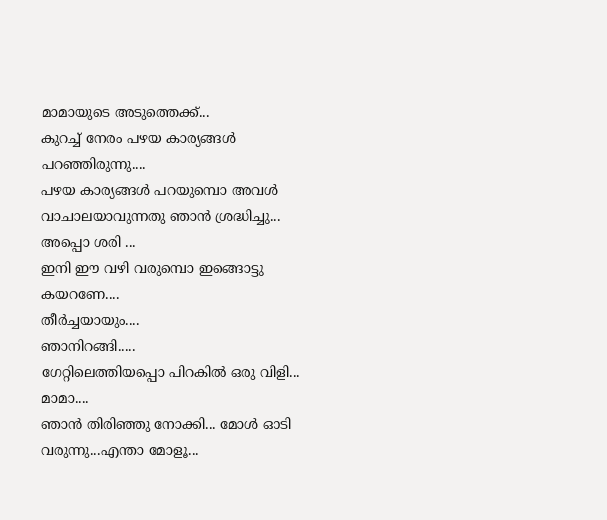മാമായുടെ അടുത്തെക്ക്‌...
കുറച്ച്‌ നേരം പഴയ കാര്യങ്ങള്‍ പറഞ്ഞിരുന്നു....
പഴയ കാര്യങ്ങള്‍ പറയുമ്പൊ അവള്‍ വാചാലയാവുന്നതു ഞാന്‍ ശ്രദ്ധിച്ചു...
അപ്പൊ ശരി ...
ഇനി ഈ വഴി വരുമ്പൊ ഇങ്ങൊട്ടു കയറണേ....
തീര്‍ച്ചയായും....
ഞാനിറങ്ങി.....
ഗേറ്റിലെത്തിയപ്പൊ പിറകില്‍ ഒരു വിളി...
മാമാ....
ഞാന്‍ തിരിഞ്ഞു നോക്കി... മോള്‍ ഓടി വരുന്നു...എന്താ മോളൂ...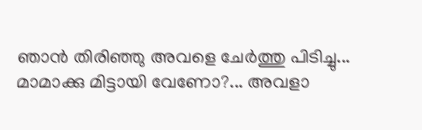ഞാന്‍ തിരിഞ്ഞു അവളെ ചേര്‍ത്തു പിടിച്ചു...
മാമാക്കു മിട്ടായി വേണോ?... അവളാ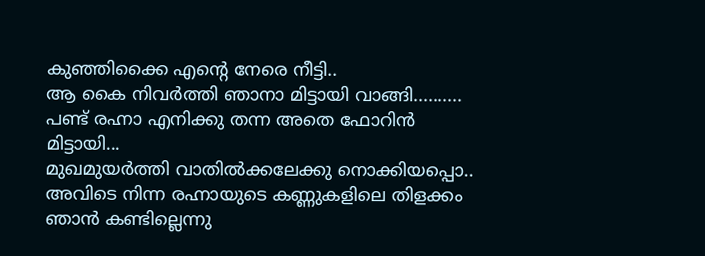കുഞ്ഞിക്കൈ എന്റെ നേരെ നീട്ടി..
ആ കൈ നിവര്‍ത്തി ഞാനാ മിട്ടായി വാങ്ങി..........
പണ്ട്‌ രഹ്നാ എനിക്കു തന്ന അതെ ഫോറിന്‍ മിട്ടായി...
മുഖമുയര്‍ത്തി വാതില്‍ക്കലേക്കു നൊക്കിയപ്പൊ..
അവിടെ നിന്ന രഹ്നായുടെ കണ്ണുകളിലെ തിളക്കം ഞാന്‍ കണ്ടില്ലെന്നു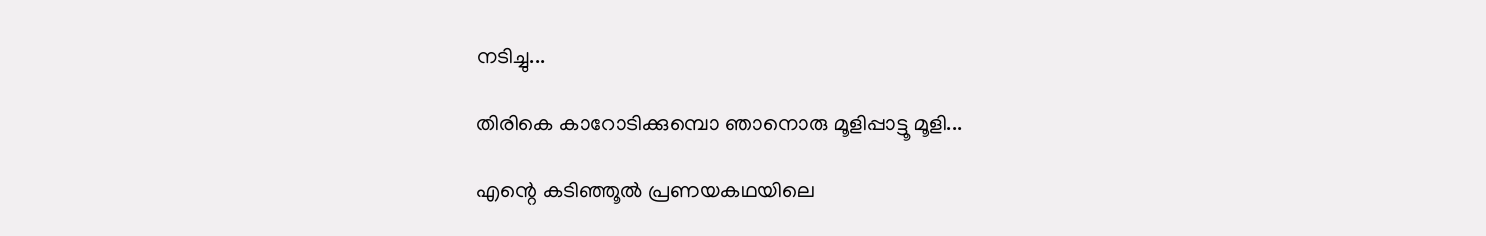നടിച്ചു...

തിരികെ കാറോടിക്കുമ്പൊ ഞാനൊരു മൂളിപ്പാട്ടൂ മൂളി...

എന്റെ കടിഞ്ഞൂല്‍ പ്രണയകഥയിലെ